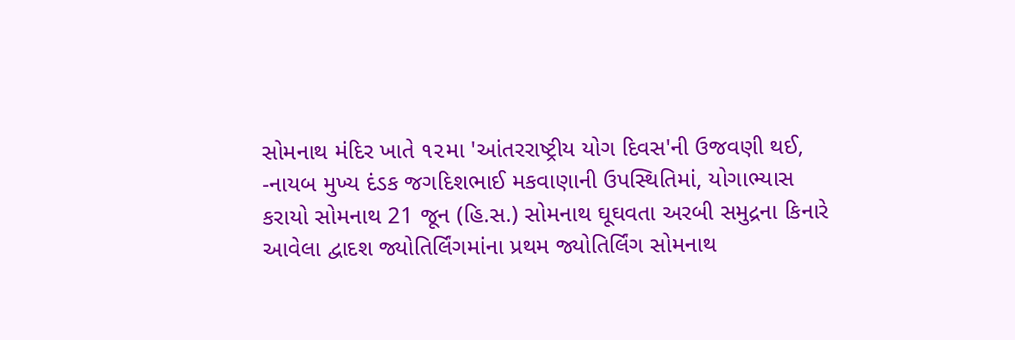સોમનાથ મંદિર ખાતે ૧૨મા 'આંતરરાષ્ટ્રીય યોગ દિવસ'ની ઉજવણી થઈ,
-નાયબ મુખ્ય દંડક જગદિશભાઈ મકવાણાની ઉપસ્થિતિમાં, યોગાભ્યાસ કરાયો સોમનાથ 21 જૂન (હિ.સ.) સોમનાથ ઘૂઘવતા અરબી સમુદ્રના કિનારે આવેલા દ્વાદશ જ્યોતિર્લિંગમાંના પ્રથમ જ્યોતિર્લિંગ સોમનાથ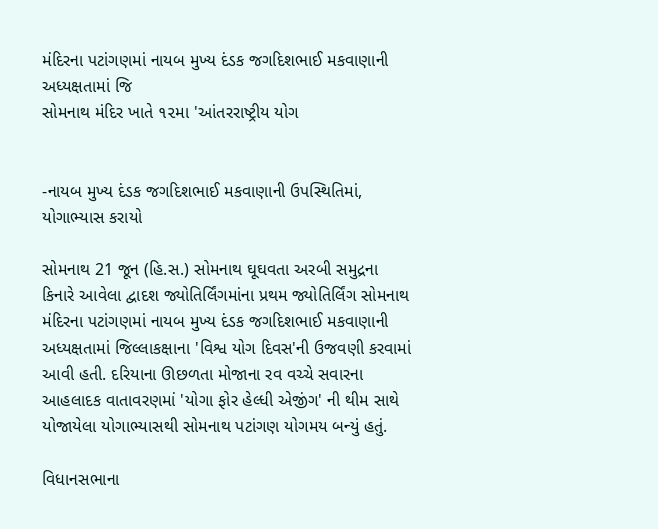મંદિરના પટાંગણમાં નાયબ મુખ્ય દંડક જગદિશભાઈ મકવાણાની અધ્યક્ષતામાં જિ
સોમનાથ મંદિર ખાતે ૧૨મા 'આંતરરાષ્ટ્રીય યોગ


-નાયબ મુખ્ય દંડક જગદિશભાઈ મકવાણાની ઉપસ્થિતિમાં, યોગાભ્યાસ કરાયો

સોમનાથ 21 જૂન (હિ.સ.) સોમનાથ ઘૂઘવતા અરબી સમુદ્રના કિનારે આવેલા દ્વાદશ જ્યોતિર્લિંગમાંના પ્રથમ જ્યોતિર્લિંગ સોમનાથ મંદિરના પટાંગણમાં નાયબ મુખ્ય દંડક જગદિશભાઈ મકવાણાની અધ્યક્ષતામાં જિલ્લાકક્ષાના 'વિશ્વ યોગ દિવસ'ની ઉજવણી કરવામાં આવી હતી. દરિયાના ઊછળતા મોજાના રવ વચ્ચે સવારના આહલાદક વાતાવરણમાં 'યોગા ફોર હેલ્ધી એજીંગ' ની થીમ સાથે યોજાયેલા યોગાભ્યાસથી સોમનાથ પટાંગણ યોગમય બન્યું હતું.

વિધાનસભાના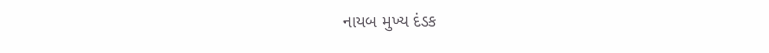નાયબ મુખ્ય દંડક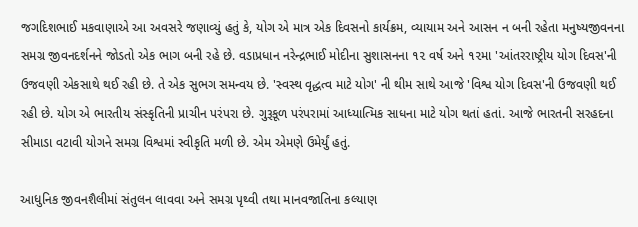જગદિશભાઈ મકવાણાએ આ અવસરે જણાવ્યું હતું કે, યોગ એ માત્ર એક દિવસનો કાર્યક્રમ, વ્યાયામ અને આસન ન બની રહેતા મનુષ્યજીવનના સમગ્ર જીવનદર્શનને જોડતો એક ભાગ બની રહે છે. વડાપ્રધાન નરેન્દ્રભાઈ મોદીના સુશાસનના ૧૨ વર્ષ અને ૧૨મા 'આંતરરાષ્ટ્રીય યોગ દિવસ'ની ઉજવણી એકસાથે થઈ રહી છે. તે એક સુભગ સમન્વય છે. 'સ્વસ્થ વૃદ્ધત્વ માટે યોગ' ની થીમ સાથે આજે 'વિશ્વ યોગ દિવસ'ની ઉજવણી થઈ રહી છે. યોગ એ ભારતીય સંસ્કૃતિની પ્રાચીન પરંપરા છે. ગુરૂકૂળ પરંપરામાં આધ્યાત્મિક સાધના માટે યોગ થતાં હતાં. આજે ભારતની સરહદના સીમાડા વટાવી યોગને સમગ્ર વિશ્વમાં સ્વીકૃતિ મળી છે. એમ એમણે ઉમેર્યું હતું.

આધુનિક જીવનશૈલીમાં સંતુલન લાવવા અને સમગ્ર પૃથ્વી તથા માનવજાતિના કલ્યાણ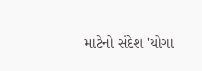માટેનો સંદેશ 'યોગા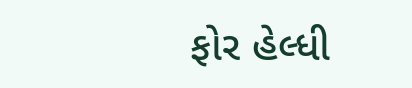ફોર હેલ્ધી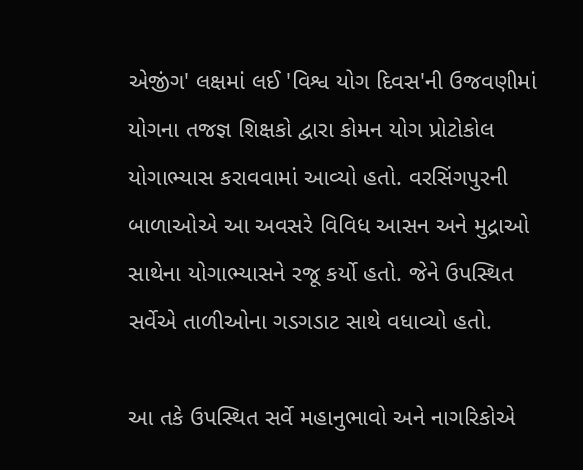એજીંગ' લક્ષમાં લઈ 'વિશ્વ યોગ દિવસ'ની ઉજવણીમાં યોગના તજજ્ઞ શિક્ષકો દ્વારા કોમન યોગ પ્રોટોકોલ યોગાભ્યાસ કરાવવામાં આવ્યો હતો. વરસિંગપુરની બાળાઓએ આ અવસરે વિવિધ આસન અને મુદ્રાઓ સાથેના યોગાભ્યાસને રજૂ કર્યો હતો. જેને ઉપસ્થિત સર્વેએ તાળીઓના ગડગડાટ સાથે વધાવ્યો હતો.

આ તકે ઉપસ્થિત સર્વે મહાનુભાવો અને નાગરિકોએ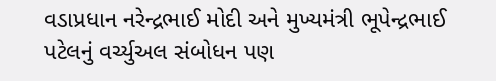વડાપ્રધાન નરેન્દ્રભાઈ મોદી અને મુખ્યમંત્રી ભૂપેન્દ્રભાઈ પટેલનું વર્ચ્યુઅલ સંબોધન પણ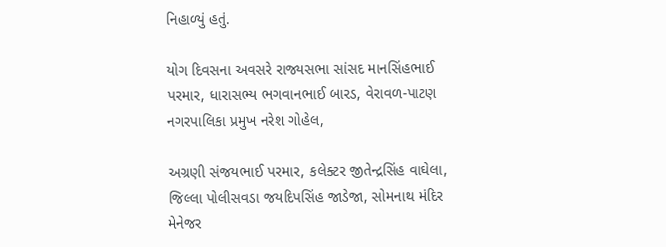નિહાળ્યું હતું.

યોગ દિવસના અવસરે રાજ્યસભા સાંસદ માનસિંહભાઈ પરમાર, ધારાસભ્ય ભગવાનભાઈ બારડ, વેરાવળ-પાટણ નગરપાલિકા પ્રમુખ નરેશ ગોહેલ,

અગ્રણી સંજયભાઈ પરમાર, કલેક્ટર જીતેન્દ્રસિંહ વાઘેલા, જિલ્લા પોલીસવડા જયદિપસિંહ જાડેજા, સોમનાથ મંદિર મેનેજર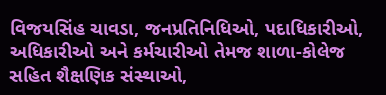વિજયસિંહ ચાવડા, જનપ્રતિનિધિઓ, પદાધિકારીઓ, અધિકારીઓ અને કર્મચારીઓ તેમજ શાળા-કોલેજ સહિત શૈક્ષણિક સંસ્થાઓ,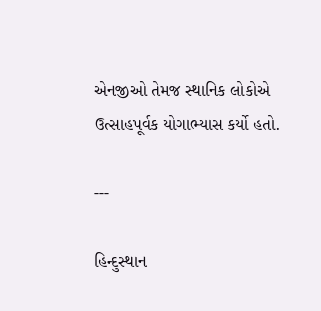એનજીઓ તેમજ સ્થાનિક લોકોએ ઉત્સાહપૂર્વક યોગાભ્યાસ કર્યો હતો.

---

હિન્દુસ્થાન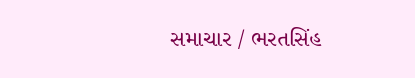સમાચાર / ભરતસિંહ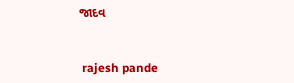જાદવ


 rajesh pande